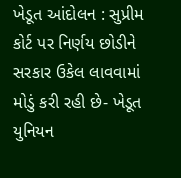ખેડૂત આંદોલન : સુપ્રીમ કોર્ટ પર નિર્ણય છોડીને સરકાર ઉકેલ લાવવામાં મોડું કરી રહી છે- ખેડૂત યુનિયન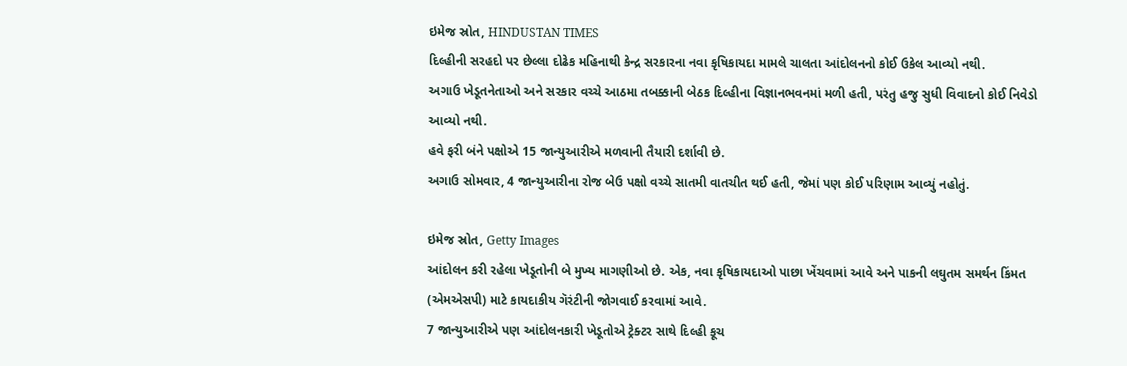ઇમેજ સ્રોત, HINDUSTAN TIMES
દિલ્હીની સરહદો પર છેલ્લા દોઢેક મહિનાથી કેન્દ્ર સરકારના નવા કૃષિકાયદા મામલે ચાલતા આંદોલનનો કોઈ ઉકેલ આવ્યો નથી.
અગાઉ ખેડૂતનેતાઓ અને સરકાર વચ્ચે આઠમા તબક્કાની બેઠક દિલ્હીના વિજ્ઞાનભવનમાં મળી હતી, પરંતુ હજુ સુધી વિવાદનો કોઈ નિવેડો આવ્યો નથી.
હવે ફરી બંને પક્ષોએ 15 જાન્યુઆરીએ મળવાની તૈયારી દર્શાવી છે.
અગાઉ સોમવાર, 4 જાન્યુઆરીના રોજ બેઉ પક્ષો વચ્ચે સાતમી વાતચીત થઈ હતી, જેમાં પણ કોઈ પરિણામ આવ્યું નહોતું.

ઇમેજ સ્રોત, Getty Images
આંદોલન કરી રહેલા ખેડૂતોની બે મુખ્ય માગણીઓ છે. એક, નવા કૃષિકાયદાઓ પાછા ખેંચવામાં આવે અને પાકની લઘુતમ સમર્થન કિંમત (એમએસપી) માટે કાયદાકીય ગૅરંટીની જોગવાઈ કરવામાં આવે.
7 જાન્યુઆરીએ પણ આંદોલનકારી ખેડૂતોએ ટ્રેક્ટર સાથે દિલ્હી કૂચ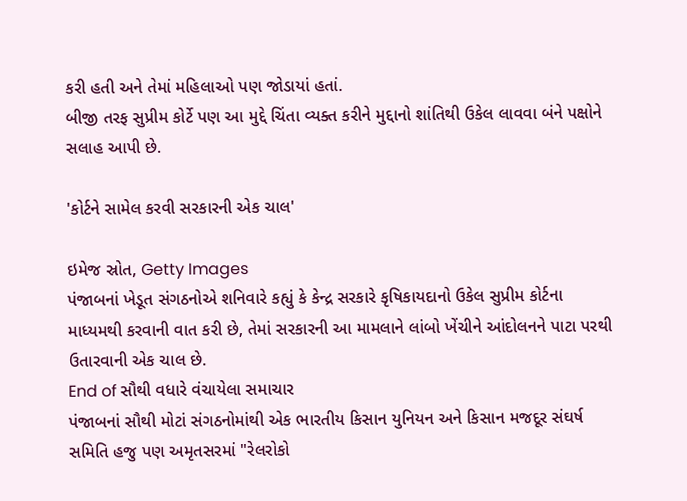કરી હતી અને તેમાં મહિલાઓ પણ જોડાયાં હતાં.
બીજી તરફ સુપ્રીમ કોર્ટે પણ આ મુદ્દે ચિંતા વ્યક્ત કરીને મુદ્દાનો શાંતિથી ઉકેલ લાવવા બંને પક્ષોને સલાહ આપી છે.

'કોર્ટને સામેલ કરવી સરકારની એક ચાલ'

ઇમેજ સ્રોત, Getty Images
પંજાબનાં ખેડૂત સંગઠનોએ શનિવારે કહ્યું કે કેન્દ્ર સરકારે કૃષિકાયદાનો ઉકેલ સુપ્રીમ કોર્ટના માધ્યમથી કરવાની વાત કરી છે, તેમાં સરકારની આ મામલાને લાંબો ખેંચીને આંદોલનને પાટા પરથી ઉતારવાની એક ચાલ છે.
End of સૌથી વધારે વંચાયેલા સમાચાર
પંજાબનાં સૌથી મોટાં સંગઠનોમાંથી એક ભારતીય કિસાન યુનિયન અને કિસાન મજદૂર સંઘર્ષ સમિતિ હજુ પણ અમૃતસરમાં "રેલરોકો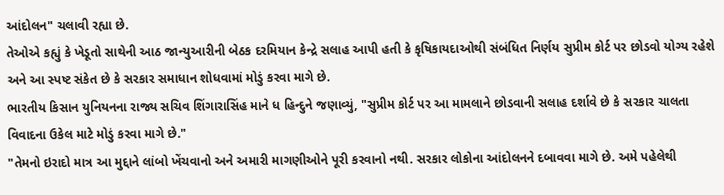આંદોલન" ચલાવી રહ્યા છે.
તેઓએ કહ્યું કે ખેડૂતો સાથેની આઠ જાન્યુઆરીની બેઠક દરમિયાન કેન્દ્રે સલાહ આપી હતી કે કૃષિકાયદાઓથી સંબંધિત નિર્ણય સુપ્રીમ કોર્ટ પર છોડવો યોગ્ય રહેશે અને આ સ્પષ્ટ સંકેત છે કે સરકાર સમાધાન શોધવામાં મોડું કરવા માગે છે.
ભારતીય કિસાન યુનિયનના રાજ્ય સચિવ શિંગારાસિંહ માને ધ હિન્દુને જણાવ્યું, "સુપ્રીમ કોર્ટ પર આ મામલાને છોડવાની સલાહ દર્શાવે છે કે સરકાર ચાલતા વિવાદના ઉકેલ માટે મોડું કરવા માગે છે."
"તેમનો ઇરાદો માત્ર આ મુદ્દાને લાંબો ખેંચવાનો અને અમારી માગણીઓને પૂરી કરવાનો નથી. સરકાર લોકોના આંદોલનને દબાવવા માગે છે. અમે પહેલેથી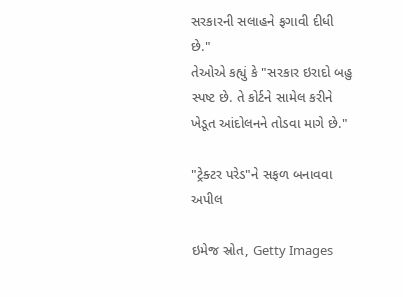સરકારની સલાહને ફગાવી દીધી છે."
તેઓએ કહ્યું કે "સરકાર ઇરાદો બહુ સ્પષ્ટ છે. તે કોર્ટને સામેલ કરીને ખેડૂત આંદોલનને તોડવા માગે છે."

"ટ્રેક્ટર પરેડ"ને સફળ બનાવવા અપીલ

ઇમેજ સ્રોત, Getty Images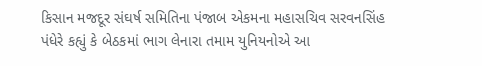કિસાન મજદૂર સંઘર્ષ સમિતિના પંજાબ એકમના મહાસચિવ સરવનસિંહ પંધેરે કહ્યું કે બેઠકમાં ભાગ લેનારા તમામ યુનિયનોએ આ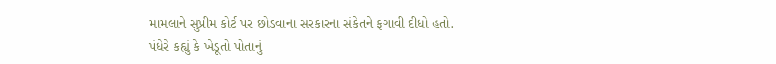મામલાને સુપ્રીમ કોર્ટ પર છોડવાના સરકારના સંકેતને ફગાવી દીધો હતો.
પંધેરે કહ્યું કે ખેડૂતો પોતાનું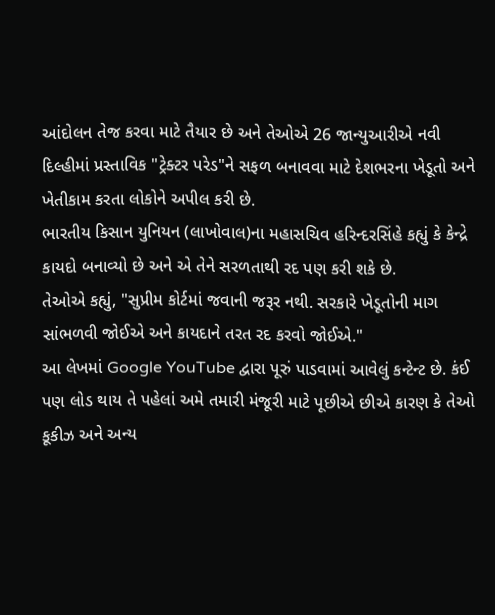આંદોલન તેજ કરવા માટે તૈયાર છે અને તેઓએ 26 જાન્યુઆરીએ નવી દિલ્હીમાં પ્રસ્તાવિક "ટ્રેક્ટર પરેડ"ને સફળ બનાવવા માટે દેશભરના ખેડૂતો અને ખેતીકામ કરતા લોકોને અપીલ કરી છે.
ભારતીય કિસાન યુનિયન (લાખોવાલ)ના મહાસચિવ હરિન્દરસિંહે કહ્યું કે કેન્દ્રે કાયદો બનાવ્યો છે અને એ તેને સરળતાથી રદ પણ કરી શકે છે.
તેઓએ કહ્યું, "સુપ્રીમ કોર્ટમાં જવાની જરૂર નથી. સરકારે ખેડૂતોની માગ સાંભળવી જોઈએ અને કાયદાને તરત રદ કરવો જોઈએ."
આ લેખમાં Google YouTube દ્વારા પૂરું પાડવામાં આવેલું કન્ટેન્ટ છે. કંઈ પણ લોડ થાય તે પહેલાં અમે તમારી મંજૂરી માટે પૂછીએ છીએ કારણ કે તેઓ કૂકીઝ અને અન્ય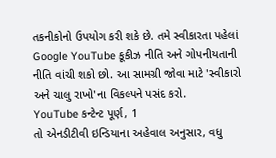તકનીકોનો ઉપયોગ કરી શકે છે. તમે સ્વીકારતા પહેલાં Google YouTube કૂકીઝ નીતિ અને ગોપનીયતાની નીતિ વાંચી શકો છો. આ સામગ્રી જોવા માટે 'સ્વીકારો અને ચાલુ રાખો'ના વિકલ્પને પસંદ કરો.
YouTube કન્ટેન્ટ પૂર્ણ, 1
તો એનડીટીવી ઇન્ડિયાના અહેવાલ અનુસાર, વધુ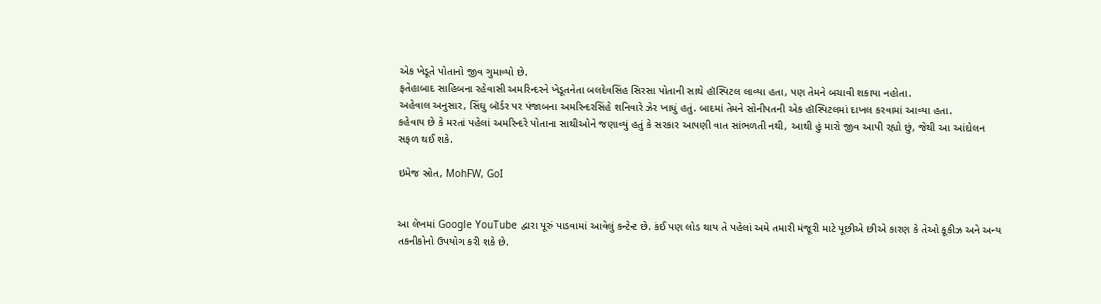એક ખેડૂતે પોતાનો જીવ ગુમાવ્યો છે.
ફતેહાબાદ સાહિબના રહેવાસી અમરિન્દરને ખેડૂતનેતા બલદેવસિંહ સિરસા પોતાની સાથે હૉસ્પિટલ લાવ્યા હતા, પણ તેમને બચાવી શકાયા નહોતા.
અહેવાલ અનુસાર, સિંઘુ બૉર્ડર પર પંજાબના અમરિન્દરસિંહે શનિવારે ઝેર ખાધું હતું. બાદમાં તેમને સોનીપતની એક હૉસ્પિટલમાં દાખલ કરવામાં આવ્યા હતા.
કહેવાય છે કે મરતાં પહેલાં અમરિન્દરે પોતાના સાથીઓને જણાવ્યું હતું કે સરકાર આપણી વાત સાંભળતી નથી, આથી હું મારો જીવ આપી રહ્યો છું, જેથી આ આંદોલન સફળ થઈ શકે.

ઇમેજ સ્રોત, MohFW, GoI


આ લેખમાં Google YouTube દ્વારા પૂરું પાડવામાં આવેલું કન્ટેન્ટ છે. કંઈ પણ લોડ થાય તે પહેલાં અમે તમારી મંજૂરી માટે પૂછીએ છીએ કારણ કે તેઓ કૂકીઝ અને અન્ય તકનીકોનો ઉપયોગ કરી શકે છે.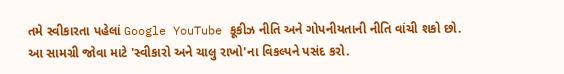તમે સ્વીકારતા પહેલાં Google YouTube કૂકીઝ નીતિ અને ગોપનીયતાની નીતિ વાંચી શકો છો. આ સામગ્રી જોવા માટે 'સ્વીકારો અને ચાલુ રાખો'ના વિકલ્પને પસંદ કરો.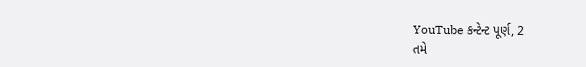YouTube કન્ટેન્ટ પૂર્ણ, 2
તમે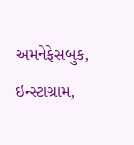અમનેફેસબુક, ઇન્સ્ટાગ્રામ,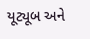યૂટ્યૂબ અને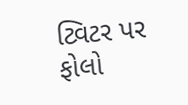ટ્વિટર પર ફોલો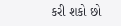કરી શકો છો